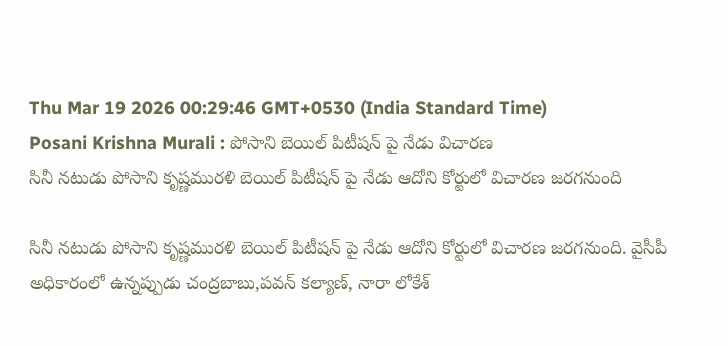Thu Mar 19 2026 00:29:46 GMT+0530 (India Standard Time)
Posani Krishna Murali : పోసాని బెయిల్ పిటీషన్ పై నేడు విచారణ
సినీ నటుడు పోసాని కృష్ణమురళి బెయిల్ పిటీషన్ పై నేడు ఆదోని కోర్టులో విచారణ జరగనుంది

సినీ నటుడు పోసాని కృష్ణమురళి బెయిల్ పిటీషన్ పై నేడు ఆదోని కోర్టులో విచారణ జరగనుంది. వైసీపీ అధికారంలో ఉన్నప్పుడు చంద్రబాబు,పవన్ కల్యాణ్, నారా లోకేశ్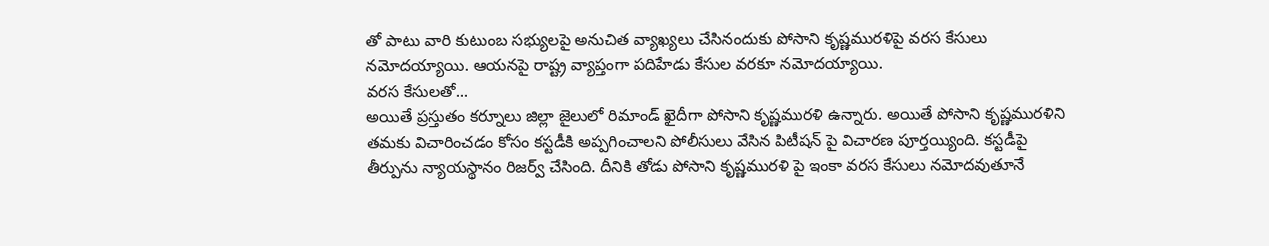తో పాటు వారి కుటుంబ సభ్యులపై అనుచిత వ్యాఖ్యలు చేసినందుకు పోసాని కృష్ణమురళిపై వరస కేసులు నమోదయ్యాయి. ఆయనపై రాష్ట్ర వ్యాప్తంగా పదిహేడు కేసుల వరకూ నమోదయ్యాయి.
వరస కేసులతో...
అయితే ప్రస్తుతం కర్నూలు జిల్లా జైలులో రిమాండ్ ఖైదీగా పోసాని కృష్ణమురళి ఉన్నారు. అయితే పోసాని కృష్ణమురళిని తమకు విచారించడం కోసం కస్టడీకి అప్పగించాలని పోలీసులు వేసిన పిటీషన్ పై విచారణ పూర్తయ్యింది. కస్టడీపై తీర్పును న్యాయస్థానం రిజర్వ్ చేసింది. దీనికి తోడు పోసాని కృష్ణమురళి పై ఇంకా వరస కేసులు నమోదవుతూనే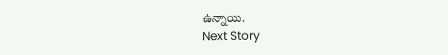ఉన్నాయి.
Next Story